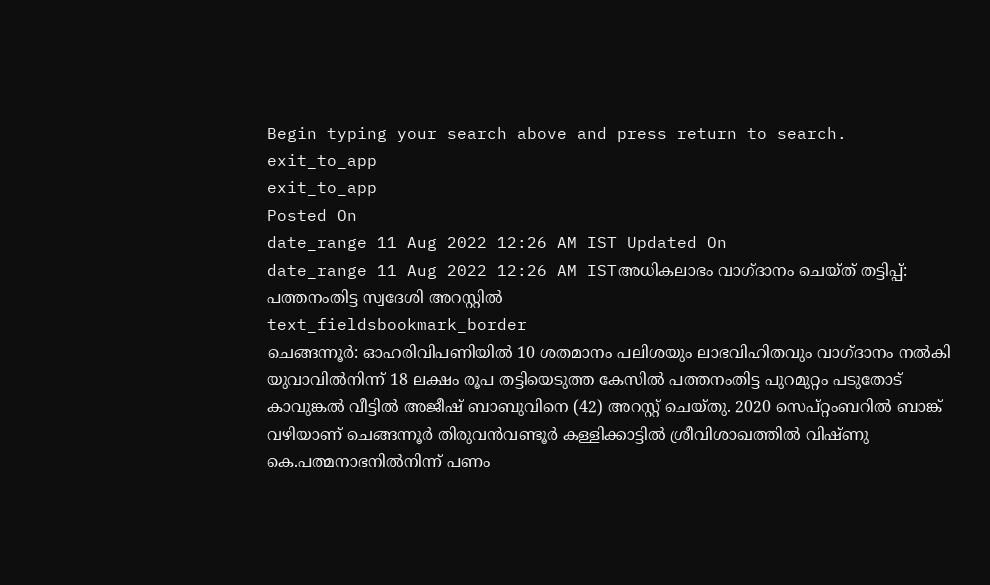Begin typing your search above and press return to search.
exit_to_app
exit_to_app
Posted On
date_range 11 Aug 2022 12:26 AM IST Updated On
date_range 11 Aug 2022 12:26 AM ISTഅധികലാഭം വാഗ്ദാനം ചെയ്ത് തട്ടിപ്പ്: പത്തനംതിട്ട സ്വദേശി അറസ്റ്റിൽ
text_fieldsbookmark_border
ചെങ്ങന്നൂർ: ഓഹരിവിപണിയിൽ 10 ശതമാനം പലിശയും ലാഭവിഹിതവും വാഗ്ദാനം നൽകി യുവാവിൽനിന്ന് 18 ലക്ഷം രൂപ തട്ടിയെടുത്ത കേസിൽ പത്തനംതിട്ട പുറമുറ്റം പടുതോട് കാവുങ്കൽ വീട്ടിൽ അജീഷ് ബാബുവിനെ (42) അറസ്റ്റ് ചെയ്തു. 2020 സെപ്റ്റംബറിൽ ബാങ്ക് വഴിയാണ് ചെങ്ങന്നൂർ തിരുവൻവണ്ടൂർ കള്ളിക്കാട്ടിൽ ശ്രീവിശാഖത്തിൽ വിഷ്ണു കെ.പത്മനാഭനിൽനിന്ന് പണം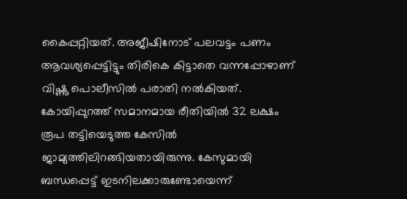കൈപ്പറ്റിയത്. അജീഷിനോട് പലവട്ടം പണം ആവശ്യപ്പെട്ടിട്ടും തിരികെ കിട്ടാതെ വന്നപ്പോഴാണ് വിഷ്ണു പൊലീസിൽ പരാതി നൽകിയത്. കോയിപ്പുറത്ത് സമാനമായ രീതിയിൽ 32 ലക്ഷം രൂപ തട്ടിയെടുത്ത കേസിൽ ജാമ്യത്തിലിറങ്ങിയതായിരുന്നു. കേസുമായി ബന്ധപ്പെട്ട് ഇടനിലക്കാരുണ്ടോയെന്ന്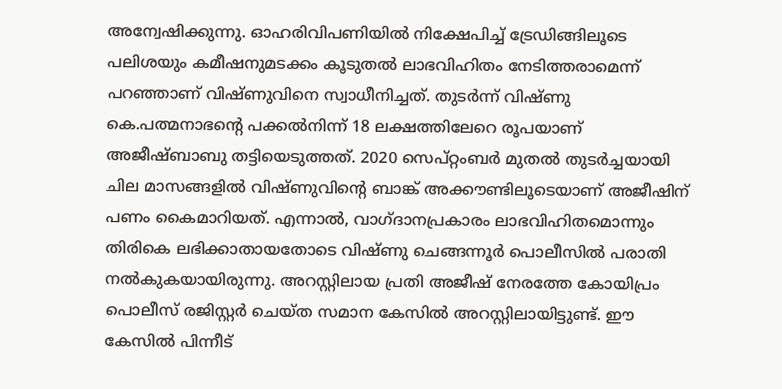അന്വേഷിക്കുന്നു. ഓഹരിവിപണിയിൽ നിക്ഷേപിച്ച് ട്രേഡിങ്ങിലൂടെ പലിശയും കമീഷനുമടക്കം കൂടുതൽ ലാഭവിഹിതം നേടിത്തരാമെന്ന് പറഞ്ഞാണ് വിഷ്ണുവിനെ സ്വാധീനിച്ചത്. തുടർന്ന് വിഷ്ണു കെ.പത്മനാഭന്റെ പക്കൽനിന്ന് 18 ലക്ഷത്തിലേറെ രൂപയാണ് അജീഷ്ബാബു തട്ടിയെടുത്തത്. 2020 സെപ്റ്റംബർ മുതൽ തുടർച്ചയായി ചില മാസങ്ങളിൽ വിഷ്ണുവിന്റെ ബാങ്ക് അക്കൗണ്ടിലൂടെയാണ് അജീഷിന് പണം കൈമാറിയത്. എന്നാൽ, വാഗ്ദാനപ്രകാരം ലാഭവിഹിതമൊന്നും തിരികെ ലഭിക്കാതായതോടെ വിഷ്ണു ചെങ്ങന്നൂർ പൊലീസിൽ പരാതി നൽകുകയായിരുന്നു. അറസ്റ്റിലായ പ്രതി അജീഷ് നേരത്തേ കോയിപ്രം പൊലീസ് രജിസ്റ്റർ ചെയ്ത സമാന കേസിൽ അറസ്റ്റിലായിട്ടുണ്ട്. ഈ കേസിൽ പിന്നീട്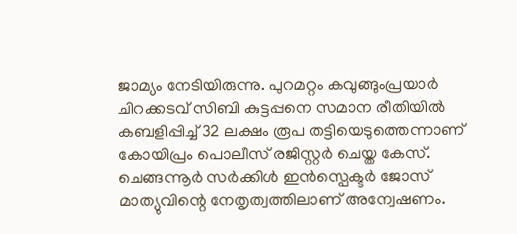ജാമ്യം നേടിയിരുന്നു. പുറമറ്റം കവുങ്ങുംപ്രയാർ ചിറക്കടവ് സിബി കുട്ടപ്പനെ സമാന രീതിയിൽ കബളിപ്പിച്ച് 32 ലക്ഷം രൂപ തട്ടിയെടുത്തെന്നാണ് കോയിപ്രം പൊലീസ് രജിസ്റ്റർ ചെയ്ത കേസ്. ചെങ്ങന്നൂർ സർക്കിൾ ഇൻസ്പെക്ടർ ജോസ് മാത്യുവിന്റെ നേതൃത്വത്തിലാണ് അന്വേഷണം.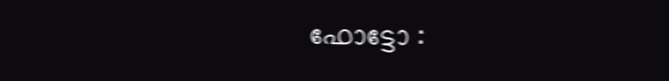ഫോട്ടോ :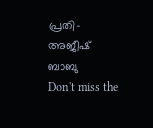പ്രതി- അജീഷ് ബാബു
Don't miss the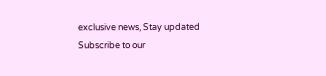exclusive news, Stay updated
Subscribe to our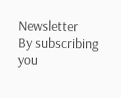Newsletter
By subscribing you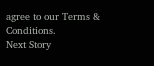agree to our Terms & Conditions.
Next Story